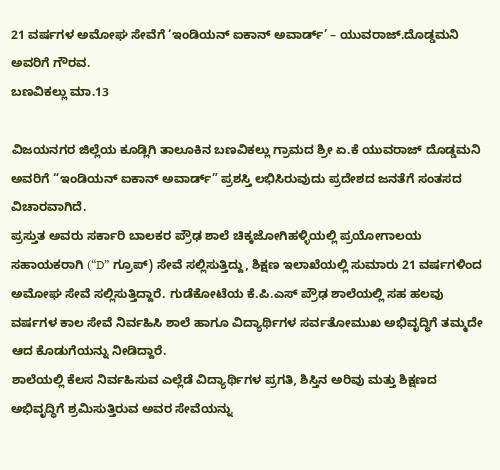21 ವರ್ಷಗಳ ಅಮೋಘ ಸೇವೆಗೆ ‘ಇಂಡಿಯನ್ ಐಕಾನ್ ಅವಾರ್ಡ್’ – ಯುವರಾಜ್.ದೊಡ್ಡಮನಿ ಅವರಿಗೆ ಗೌರವ.
ಬಣವಿಕಲ್ಲು ಮಾ.13

ವಿಜಯನಗರ ಜಿಲ್ಲೆಯ ಕೂಡ್ಲಿಗಿ ತಾಲೂಕಿನ ಬಣವಿಕಲ್ಲು ಗ್ರಾಮದ ಶ್ರೀ ಏ.ಕೆ ಯುವರಾಜ್ ದೊಡ್ಡಮನಿ ಅವರಿಗೆ “ಇಂಡಿಯನ್ ಐಕಾನ್ ಅವಾರ್ಡ್” ಪ್ರಶಸ್ತಿ ಲಭಿಸಿರುವುದು ಪ್ರದೇಶದ ಜನತೆಗೆ ಸಂತಸದ ವಿಚಾರವಾಗಿದೆ.
ಪ್ರಸ್ತುತ ಅವರು ಸರ್ಕಾರಿ ಬಾಲಕರ ಪ್ರೌಢ ಶಾಲೆ ಚಿಕ್ಕಜೋಗಿಹಳ್ಳಿಯಲ್ಲಿ ಪ್ರಯೋಗಾಲಯ ಸಹಾಯಕರಾಗಿ (“D” ಗ್ರೂಪ್) ಸೇವೆ ಸಲ್ಲಿಸುತ್ತಿದ್ದು, ಶಿಕ್ಷಣ ಇಲಾಖೆಯಲ್ಲಿ ಸುಮಾರು 21 ವರ್ಷಗಳಿಂದ ಅಮೋಘ ಸೇವೆ ಸಲ್ಲಿಸುತ್ತಿದ್ದಾರೆ. ಗುಡೆಕೋಟೆಯ ಕೆ.ಪಿ.ಎಸ್ ಪ್ರೌಢ ಶಾಲೆಯಲ್ಲಿ ಸಹ ಹಲವು ವರ್ಷಗಳ ಕಾಲ ಸೇವೆ ನಿರ್ವಹಿಸಿ ಶಾಲೆ ಹಾಗೂ ವಿದ್ಯಾರ್ಥಿಗಳ ಸರ್ವತೋಮುಖ ಅಭಿವೃದ್ಧಿಗೆ ತಮ್ಮದೇ ಆದ ಕೊಡುಗೆಯನ್ನು ನೀಡಿದ್ದಾರೆ.
ಶಾಲೆಯಲ್ಲಿ ಕೆಲಸ ನಿರ್ವಹಿಸುವ ಎಲ್ಲೆಡೆ ವಿದ್ಯಾರ್ಥಿಗಳ ಪ್ರಗತಿ, ಶಿಸ್ತಿನ ಅರಿವು ಮತ್ತು ಶಿಕ್ಷಣದ ಅಭಿವೃದ್ಧಿಗೆ ಶ್ರಮಿಸುತ್ತಿರುವ ಅವರ ಸೇವೆಯನ್ನು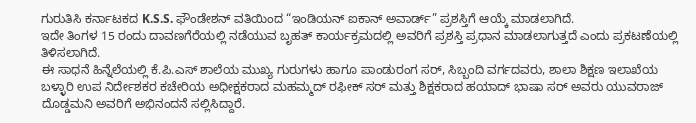ಗುರುತಿಸಿ ಕರ್ನಾಟಕದ K.S.S. ಫೌಂಡೇಶನ್ ವತಿಯಿಂದ “ಇಂಡಿಯನ್ ಐಕಾನ್ ಅವಾರ್ಡ್” ಪ್ರಶಸ್ತಿಗೆ ಆಯ್ಕೆ ಮಾಡಲಾಗಿದೆ.
ಇದೇ ತಿಂಗಳ 15 ರಂದು ದಾವಣಗೆರೆಯಲ್ಲಿ ನಡೆಯುವ ಬೃಹತ್ ಕಾರ್ಯಕ್ರಮದಲ್ಲಿ ಅವರಿಗೆ ಪ್ರಶಸ್ತಿ ಪ್ರಧಾನ ಮಾಡಲಾಗುತ್ತದೆ ಎಂದು ಪ್ರಕಟಣೆಯಲ್ಲಿ ತಿಳಿಸಲಾಗಿದೆ.
ಈ ಸಾಧನೆ ಹಿನ್ನೆಲೆಯಲ್ಲಿ ಕೆ.ಪಿ.ಎಸ್ ಶಾಲೆಯ ಮುಖ್ಯ ಗುರುಗಳು ಹಾಗೂ ಪಾಂಡುರಂಗ ಸರ್, ಸಿಬ್ಬಂದಿ ವರ್ಗದವರು, ಶಾಲಾ ಶಿಕ್ಷಣ ಇಲಾಖೆಯ ಬಳ್ಳಾರಿ ಉಪ ನಿರ್ದೇಶಕರ ಕಚೇರಿಯ ಅಧೀಕ್ಷಕರಾದ ಮಹಮ್ಮದ್ ರಫೀಕ್ ಸರ್ ಮತ್ತು ಶಿಕ್ಷಕರಾದ ಹಯಾದ್ ಭಾಷಾ ಸರ್ ಅವರು ಯುವರಾಜ್ ದೊಡ್ಡಮನಿ ಅವರಿಗೆ ಅಭಿನಂದನೆ ಸಲ್ಲಿಸಿದ್ದಾರೆ.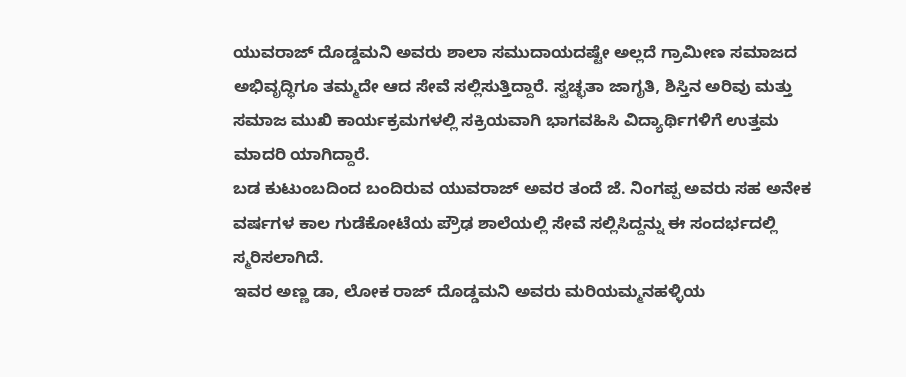ಯುವರಾಜ್ ದೊಡ್ಡಮನಿ ಅವರು ಶಾಲಾ ಸಮುದಾಯದಷ್ಟೇ ಅಲ್ಲದೆ ಗ್ರಾಮೀಣ ಸಮಾಜದ ಅಭಿವೃದ್ಧಿಗೂ ತಮ್ಮದೇ ಆದ ಸೇವೆ ಸಲ್ಲಿಸುತ್ತಿದ್ದಾರೆ. ಸ್ವಚ್ಛತಾ ಜಾಗೃತಿ, ಶಿಸ್ತಿನ ಅರಿವು ಮತ್ತು ಸಮಾಜ ಮುಖಿ ಕಾರ್ಯಕ್ರಮಗಳಲ್ಲಿ ಸಕ್ರಿಯವಾಗಿ ಭಾಗವಹಿಸಿ ವಿದ್ಯಾರ್ಥಿಗಳಿಗೆ ಉತ್ತಮ ಮಾದರಿ ಯಾಗಿದ್ದಾರೆ.
ಬಡ ಕುಟುಂಬದಿಂದ ಬಂದಿರುವ ಯುವರಾಜ್ ಅವರ ತಂದೆ ಜೆ. ನಿಂಗಪ್ಪ ಅವರು ಸಹ ಅನೇಕ ವರ್ಷಗಳ ಕಾಲ ಗುಡೆಕೋಟೆಯ ಪ್ರೌಢ ಶಾಲೆಯಲ್ಲಿ ಸೇವೆ ಸಲ್ಲಿಸಿದ್ದನ್ನು ಈ ಸಂದರ್ಭದಲ್ಲಿ ಸ್ಮರಿಸಲಾಗಿದೆ.
ಇವರ ಅಣ್ಣ ಡಾ, ಲೋಕ ರಾಜ್ ದೊಡ್ಡಮನಿ ಅವರು ಮರಿಯಮ್ಮನಹಳ್ಳಿಯ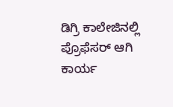ಡಿಗ್ರಿ ಕಾಲೇಜಿನಲ್ಲಿ ಪ್ರೊಫೆಸರ್ ಆಗಿ ಕಾರ್ಯ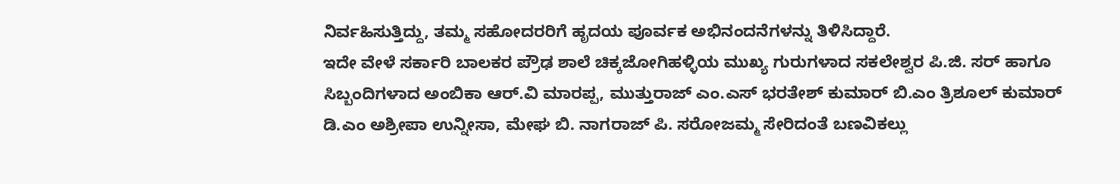ನಿರ್ವಹಿಸುತ್ತಿದ್ದು, ತಮ್ಮ ಸಹೋದರರಿಗೆ ಹೃದಯ ಪೂರ್ವಕ ಅಭಿನಂದನೆಗಳನ್ನು ತಿಳಿಸಿದ್ದಾರೆ.
ಇದೇ ವೇಳೆ ಸರ್ಕಾರಿ ಬಾಲಕರ ಪ್ರೌಢ ಶಾಲೆ ಚಿಕ್ಕಜೋಗಿಹಳ್ಳಿಯ ಮುಖ್ಯ ಗುರುಗಳಾದ ಸಕಲೇಶ್ವರ ಪಿ.ಜಿ. ಸರ್ ಹಾಗೂ ಸಿಬ್ಬಂದಿಗಳಾದ ಅಂಬಿಕಾ ಆರ್.ವಿ ಮಾರಪ್ಪ, ಮುತ್ತುರಾಜ್ ಎಂ.ಎಸ್ ಭರತೇಶ್ ಕುಮಾರ್ ಬಿ.ಎಂ ತ್ರಿಶೂಲ್ ಕುಮಾರ್ ಡಿ.ಎಂ ಅಶ್ರೀಪಾ ಉನ್ನೀಸಾ, ಮೇಘ ಬಿ. ನಾಗರಾಜ್ ಪಿ. ಸರೋಜಮ್ಮ ಸೇರಿದಂತೆ ಬಣವಿಕಲ್ಲು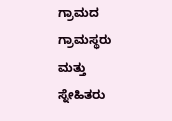ಗ್ರಾಮದ ಗ್ರಾಮಸ್ಥರು ಮತ್ತು ಸ್ನೇಹಿತರು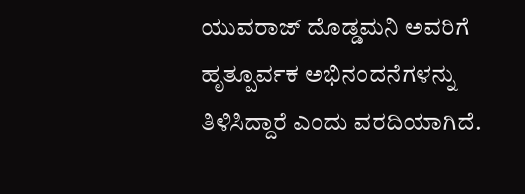ಯುವರಾಜ್ ದೊಡ್ಡಮನಿ ಅವರಿಗೆ ಹೃತ್ಪೂರ್ವಕ ಅಭಿನಂದನೆಗಳನ್ನು ತಿಳಿಸಿದ್ದಾರೆ ಎಂದು ವರದಿಯಾಗಿದೆ.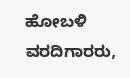ಹೋಬಳಿ ವರದಿಗಾರರು,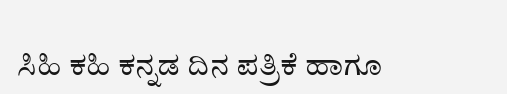ಸಿಹಿ ಕಹಿ ಕನ್ನಡ ದಿನ ಪತ್ರಿಕೆ ಹಾಗೂ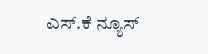ಎಸ್.ಕೆ ನ್ಯೂಸ್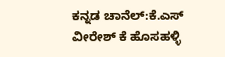ಕನ್ನಡ ಚಾನೆಲ್:ಕೆ.ಎಸ್ ವೀರೇಶ್ ಕೆ ಹೊಸಹಳ್ಳಿ